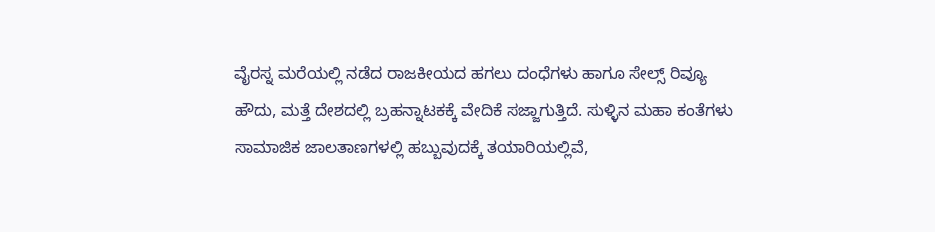ವೈರಸ್ನ ಮರೆಯಲ್ಲಿ ನಡೆದ ರಾಜಕೀಯದ ಹಗಲು ದಂಧೆಗಳು ಹಾಗೂ ಸೇಲ್ಸ್ ರಿವ್ಯೂ
ಹೌದು, ಮತ್ತೆ ದೇಶದಲ್ಲಿ ಬ್ರಹನ್ನಾಟಕಕ್ಕೆ ವೇದಿಕೆ ಸಜ್ಜಾಗುತ್ತಿದೆ. ಸುಳ್ಳಿನ ಮಹಾ ಕಂತೆಗಳು ಸಾಮಾಜಿಕ ಜಾಲತಾಣಗಳಲ್ಲಿ ಹಬ್ಬುವುದಕ್ಕೆ ತಯಾರಿಯಲ್ಲಿವೆ,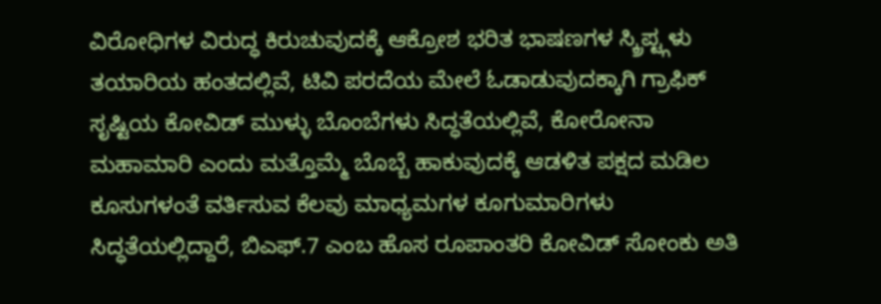ವಿರೋಧಿಗಳ ವಿರುದ್ಧ ಕಿರುಚುವುದಕ್ಕೆ ಆಕ್ರೋಶ ಭರಿತ ಭಾಷಣಗಳ ಸ್ಕ್ರಿಪ್ಟ್ಗಳು ತಯಾರಿಯ ಹಂತದಲ್ಲಿವೆ, ಟಿವಿ ಪರದೆಯ ಮೇಲೆ ಓಡಾಡುವುದಕ್ಕಾಗಿ ಗ್ರಾಫಿಕ್ ಸೃಷ್ಟಿಯ ಕೋವಿಡ್ ಮುಳ್ಳು ಬೊಂಬೆಗಳು ಸಿದ್ಧತೆಯಲ್ಲಿವೆ, ಕೋರೋನಾ ಮಹಾಮಾರಿ ಎಂದು ಮತ್ತೊಮ್ಮೆ ಬೊಬ್ಬೆ ಹಾಕುವುದಕ್ಕೆ ಆಡಳಿತ ಪಕ್ಷದ ಮಡಿಲ ಕೂಸುಗಳಂತೆ ವರ್ತಿಸುವ ಕೆಲವು ಮಾಧ್ಯಮಗಳ ಕೂಗುಮಾರಿಗಳು ಸಿದ್ಧತೆಯಲ್ಲಿದ್ದಾರೆ, ಬಿಎಫ್.7 ಎಂಬ ಹೊಸ ರೂಪಾಂತರಿ ಕೋವಿಡ್ ಸೋಂಕು ಅತಿ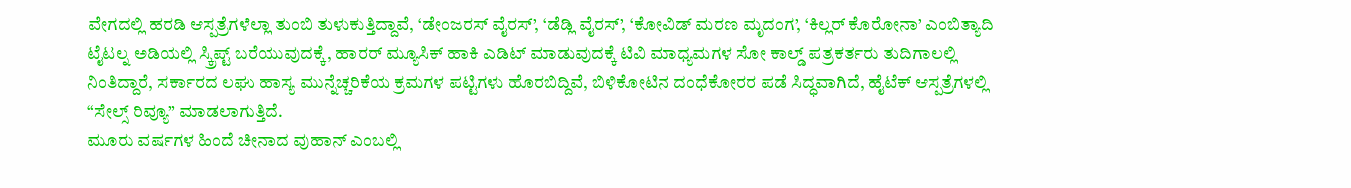ವೇಗದಲ್ಲಿ ಹರಡಿ ಆಸ್ಪತ್ರೆಗಳೆಲ್ಲಾ ತುಂಬಿ ತುಳುಕುತ್ತಿದ್ದಾವೆ, ‘ಡೇಂಜರಸ್ ವೈರಸ್’, ‘ಡೆಡ್ಲಿ ವೈರಸ್’, ‘ಕೋವಿಡ್ ಮರಣ ಮೃದಂಗ’, ‘ಕಿಲ್ಲರ್ ಕೊರೋನಾ’ ಎಂಬಿತ್ಯಾದಿ ಟೈಟಲ್ನ ಅಡಿಯಲ್ಲಿ ಸ್ಕ್ರಿಪ್ಟ್ ಬರೆಯುವುದಕ್ಕೆ, ಹಾರರ್ ಮ್ಯೂಸಿಕ್ ಹಾಕಿ ಎಡಿಟ್ ಮಾಡುವುದಕ್ಕೆ ಟಿವಿ ಮಾಧ್ಯಮಗಳ ಸೋ ಕಾಲ್ಡ್ ಪತ್ರಕರ್ತರು ತುದಿಗಾಲಲ್ಲಿ ನಿಂತಿದ್ದಾರೆ, ಸರ್ಕಾರದ ಲಘು ಹಾಸ್ಯ ಮುನ್ನೆಚ್ಚರಿಕೆಯ ಕ್ರಮಗಳ ಪಟ್ಟಿಗಳು ಹೊರಬಿದ್ದಿವೆ, ಬಿಳಿಕೋಟಿನ ದಂಧೆಕೋರರ ಪಡೆ ಸಿದ್ಧವಾಗಿದೆ, ಹೈಟೆಕ್ ಆಸ್ಪತ್ರೆಗಳಲ್ಲಿ “ಸೇಲ್ಸ್ ರಿವ್ಯೂ” ಮಾಡಲಾಗುತ್ತಿದೆ.
ಮೂರು ವರ್ಷಗಳ ಹಿಂದೆ ಚೀನಾದ ವುಹಾನ್ ಎಂಬಲ್ಲಿ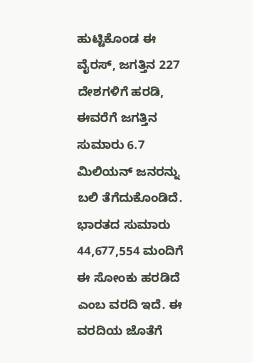ಹುಟ್ಟಿಕೊಂಡ ಈ ವೈರಸ್, ಜಗತ್ತಿನ 227 ದೇಶಗಳಿಗೆ ಹರಡಿ, ಈವರೆಗೆ ಜಗತ್ತಿನ ಸುಮಾರು 6.7 ಮಿಲಿಯನ್ ಜನರನ್ನು ಬಲಿ ತೆಗೆದುಕೊಂಡಿದೆ. ಭಾರತದ ಸುಮಾರು 44,677,554 ಮಂದಿಗೆ ಈ ಸೋಂಕು ಹರಡಿದೆ ಎಂಬ ವರದಿ ಇದೆ. ಈ ವರದಿಯ ಜೊತೆಗೆ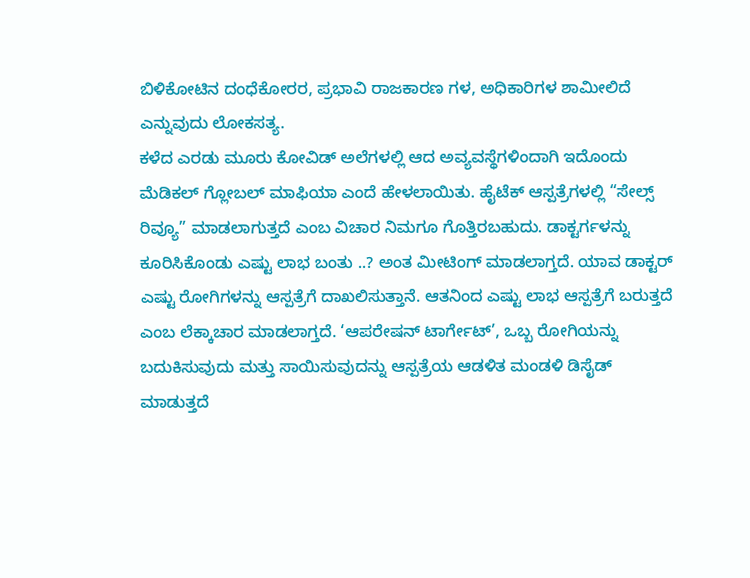ಬಿಳಿಕೋಟಿನ ದಂಧೆಕೋರರ, ಪ್ರಭಾವಿ ರಾಜಕಾರಣ ಗಳ, ಅಧಿಕಾರಿಗಳ ಶಾಮೀಲಿದೆ ಎನ್ನುವುದು ಲೋಕಸತ್ಯ.
ಕಳೆದ ಎರಡು ಮೂರು ಕೋವಿಡ್ ಅಲೆಗಳಲ್ಲಿ ಆದ ಅವ್ಯವಸ್ಥೆಗಳಿಂದಾಗಿ ಇದೊಂದು ಮೆಡಿಕಲ್ ಗ್ಲೋಬಲ್ ಮಾಫಿಯಾ ಎಂದೆ ಹೇಳಲಾಯಿತು. ಹೈಟೆಕ್ ಆಸ್ಪತ್ರೆಗಳಲ್ಲಿ “ಸೇಲ್ಸ್ ರಿವ್ಯೂ” ಮಾಡಲಾಗುತ್ತದೆ ಎಂಬ ವಿಚಾರ ನಿಮಗೂ ಗೊತ್ತಿರಬಹುದು. ಡಾಕ್ಟರ್ಗಳನ್ನು ಕೂರಿಸಿಕೊಂಡು ಎಷ್ಟು ಲಾಭ ಬಂತು ..? ಅಂತ ಮೀಟಿಂಗ್ ಮಾಡಲಾಗ್ತದೆ. ಯಾವ ಡಾಕ್ಟರ್ ಎಷ್ಟು ರೋಗಿಗಳನ್ನು ಆಸ್ಪತ್ರೆಗೆ ದಾಖಲಿಸುತ್ತಾನೆ. ಆತನಿಂದ ಎಷ್ಟು ಲಾಭ ಆಸ್ಪತ್ರೆಗೆ ಬರುತ್ತದೆ ಎಂಬ ಲೆಕ್ಕಾಚಾರ ಮಾಡಲಾಗ್ತದೆ. ‘ಆಪರೇಷನ್ ಟಾರ್ಗೇಟ್’, ಒಬ್ಬ ರೋಗಿಯನ್ನು ಬದುಕಿಸುವುದು ಮತ್ತು ಸಾಯಿಸುವುದನ್ನು ಆಸ್ಪತ್ರೆಯ ಆಡಳಿತ ಮಂಡಳಿ ಡಿಸೈಡ್ ಮಾಡುತ್ತದೆ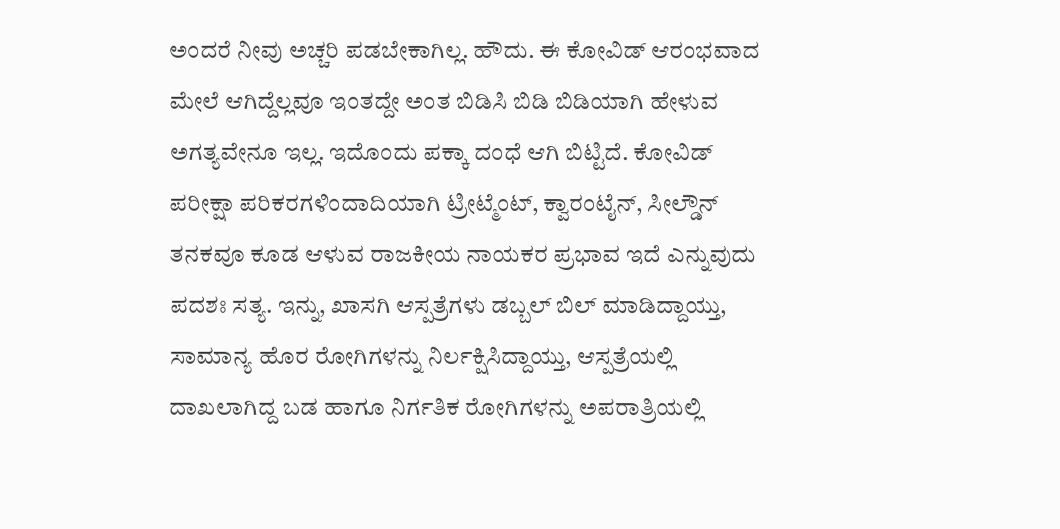ಅಂದರೆ ನೀವು ಅಚ್ಚರಿ ಪಡಬೇಕಾಗಿಲ್ಲ. ಹೌದು. ಈ ಕೋವಿಡ್ ಆರಂಭವಾದ ಮೇಲೆ ಆಗಿದ್ದೆಲ್ಲವೂ ಇಂತದ್ದೇ ಅಂತ ಬಿಡಿಸಿ ಬಿಡಿ ಬಿಡಿಯಾಗಿ ಹೇಳುವ ಅಗತ್ಯವೇನೂ ಇಲ್ಲ. ಇದೊಂದು ಪಕ್ಕಾ ದಂಧೆ ಆಗಿ ಬಿಟ್ಟಿದೆ. ಕೋವಿಡ್ ಪರೀಕ್ಷಾ ಪರಿಕರಗಳಿಂದಾದಿಯಾಗಿ ಟ್ರೀಟ್ಮೆಂಟ್, ಕ್ವಾರಂಟೈನ್, ಸೀಲ್ಡೌನ್ ತನಕವೂ ಕೂಡ ಆಳುವ ರಾಜಕೀಯ ನಾಯಕರ ಪ್ರಭಾವ ಇದೆ ಎನ್ನುವುದು ಪದಶಃ ಸತ್ಯ. ಇನ್ನು, ಖಾಸಗಿ ಆಸ್ಪತ್ರೆಗಳು ಡಬ್ಬಲ್ ಬಿಲ್ ಮಾಡಿದ್ದಾಯ್ತು, ಸಾಮಾನ್ಯ ಹೊರ ರೋಗಿಗಳನ್ನು ನಿರ್ಲಕ್ಷಿಸಿದ್ದಾಯ್ತು, ಆಸ್ಪತ್ರೆಯಲ್ಲಿ ದಾಖಲಾಗಿದ್ದ ಬಡ ಹಾಗೂ ನಿರ್ಗತಿಕ ರೋಗಿಗಳನ್ನು ಅಪರಾತ್ರಿಯಲ್ಲಿ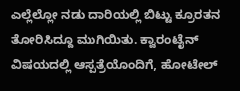ಎಲ್ಲೆಲ್ಲೋ ನಡು ದಾರಿಯಲ್ಲಿ ಬಿಟ್ಟು ಕ್ರೂರತನ ತೋರಿಸಿದ್ದೂ ಮುಗಿಯಿತು. ಕ್ವಾರಂಟೈನ್ ವಿಷಯದಲ್ಲಿ ಆಸ್ಪತ್ರೆಯೊಂದಿಗೆ, ಹೋಟೇಲ್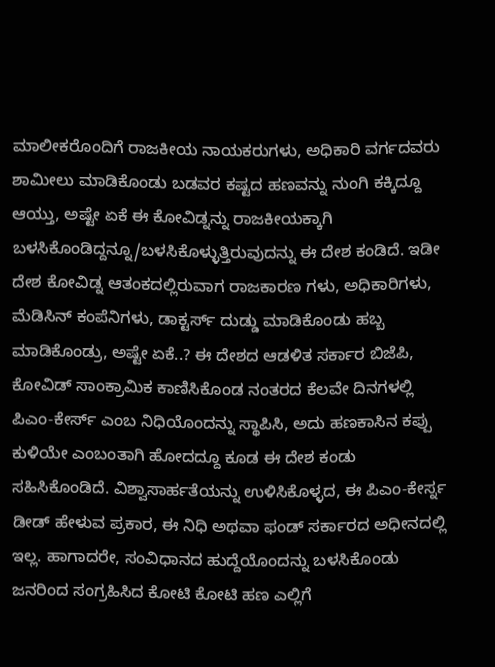ಮಾಲೀಕರೊಂದಿಗೆ ರಾಜಕೀಯ ನಾಯಕರುಗಳು, ಅಧಿಕಾರಿ ವರ್ಗದವರು ಶಾಮೀಲು ಮಾಡಿಕೊಂಡು ಬಡವರ ಕಷ್ಟದ ಹಣವನ್ನು ನುಂಗಿ ಕಕ್ಕಿದ್ದೂ ಆಯ್ತು, ಅಷ್ಟೇ ಏಕೆ ಈ ಕೋವಿಡ್ನನ್ನು ರಾಜಕೀಯಕ್ಕಾಗಿ ಬಳಸಿಕೊಂಡಿದ್ದನ್ನೂ/ಬಳಸಿಕೊಳ್ಳುತ್ತಿರುವುದನ್ನು ಈ ದೇಶ ಕಂಡಿದೆ. ಇಡೀ ದೇಶ ಕೋವಿಡ್ನ ಆತಂಕದಲ್ಲಿರುವಾಗ ರಾಜಕಾರಣ ಗಳು, ಅಧಿಕಾರಿಗಳು, ಮೆಡಿಸಿನ್ ಕಂಪೆನಿಗಳು, ಡಾಕ್ಟರ್ಸ್ ದುಡ್ಡು ಮಾಡಿಕೊಂಡು ಹಬ್ಬ ಮಾಡಿಕೊಂಡ್ರು, ಅಷ್ಟೇ ಏಕೆ..? ಈ ದೇಶದ ಆಡಳಿತ ಸರ್ಕಾರ ಬಿಜೆಪಿ, ಕೋವಿಡ್ ಸಾಂಕ್ರಾಮಿಕ ಕಾಣಿಸಿಕೊಂಡ ನಂತರದ ಕೆಲವೇ ದಿನಗಳಲ್ಲಿ ಪಿಎಂ-ಕೇರ್ಸ್ ಎಂಬ ನಿಧಿಯೊಂದನ್ನು ಸ್ಥಾಪಿಸಿ, ಅದು ಹಣಕಾಸಿನ ಕಪ್ಪು ಕುಳಿಯೇ ಎಂಬಂತಾಗಿ ಹೋದದ್ದೂ ಕೂಡ ಈ ದೇಶ ಕಂಡು ಸಹಿಸಿಕೊಂಡಿದೆ. ವಿಶ್ವಾಸಾರ್ಹತೆಯನ್ನು ಉಳಿಸಿಕೊಳ್ಳದ, ಈ ಪಿಎಂ-ಕೇರ್ಸ್ನ ಡೀಡ್ ಹೇಳುವ ಪ್ರಕಾರ, ಈ ನಿಧಿ ಅಥವಾ ಫಂಡ್ ಸರ್ಕಾರದ ಅಧೀನದಲ್ಲಿ ಇಲ್ಲ. ಹಾಗಾದರೇ, ಸಂವಿಧಾನದ ಹುದ್ದೆಯೊಂದನ್ನು ಬಳಸಿಕೊಂಡು ಜನರಿಂದ ಸಂಗ್ರಹಿಸಿದ ಕೋಟಿ ಕೋಟಿ ಹಣ ಎಲ್ಲಿಗೆ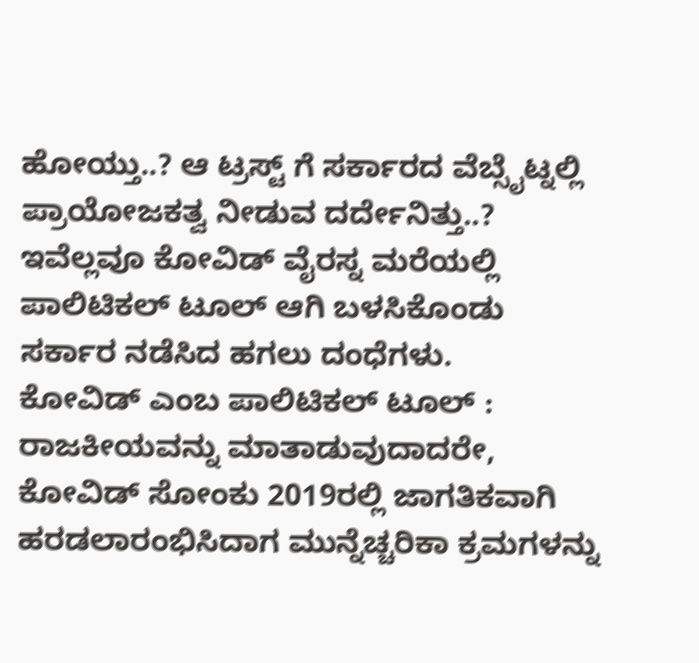ಹೋಯ್ತು..? ಆ ಟ್ರಸ್ಟ್ ಗೆ ಸರ್ಕಾರದ ವೆಬ್ಸೈಟ್ನಲ್ಲಿ ಪ್ರಾಯೋಜಕತ್ವ ನೀಡುವ ದರ್ದೇನಿತ್ತು..? ಇವೆಲ್ಲವೂ ಕೋವಿಡ್ ವೈರಸ್ನ ಮರೆಯಲ್ಲಿ ಪಾಲಿಟಿಕಲ್ ಟೂಲ್ ಆಗಿ ಬಳಸಿಕೊಂಡು ಸರ್ಕಾರ ನಡೆಸಿದ ಹಗಲು ದಂಧೆಗಳು.
ಕೋವಿಡ್ ಎಂಬ ಪಾಲಿಟಿಕಲ್ ಟೂಲ್ : ರಾಜಕೀಯವನ್ನು ಮಾತಾಡುವುದಾದರೇ, ಕೋವಿಡ್ ಸೋಂಕು 2019ರಲ್ಲಿ ಜಾಗತಿಕವಾಗಿ ಹರಡಲಾರಂಭಿಸಿದಾಗ ಮುನ್ನೆಚ್ಚರಿಕಾ ಕ್ರಮಗಳನ್ನು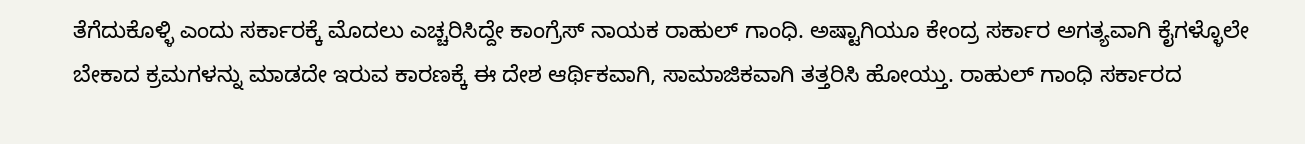ತೆಗೆದುಕೊಳ್ಳಿ ಎಂದು ಸರ್ಕಾರಕ್ಕೆ ಮೊದಲು ಎಚ್ಚರಿಸಿದ್ದೇ ಕಾಂಗ್ರೆಸ್ ನಾಯಕ ರಾಹುಲ್ ಗಾಂಧಿ. ಅಷ್ಟಾಗಿಯೂ ಕೇಂದ್ರ ಸರ್ಕಾರ ಅಗತ್ಯವಾಗಿ ಕೈಗಳ್ಳೊಲೇ ಬೇಕಾದ ಕ್ರಮಗಳನ್ನು ಮಾಡದೇ ಇರುವ ಕಾರಣಕ್ಕೆ ಈ ದೇಶ ಆರ್ಥಿಕವಾಗಿ, ಸಾಮಾಜಿಕವಾಗಿ ತತ್ತರಿಸಿ ಹೋಯ್ತು. ರಾಹುಲ್ ಗಾಂಧಿ ಸರ್ಕಾರದ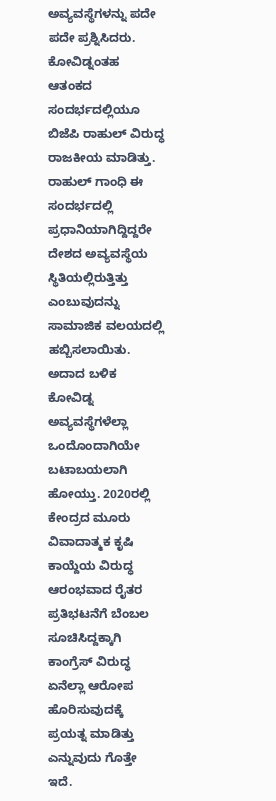ಅವ್ಯವಸ್ಥೆಗಳನ್ನು ಪದೇ ಪದೇ ಪ್ರಶ್ನಿಸಿದರು. ಕೋವಿಡ್ನಂತಹ ಆತಂಕದ ಸಂದರ್ಭದಲ್ಲಿಯೂ ಬಿಜೆಪಿ ರಾಹುಲ್ ವಿರುದ್ಧ ರಾಜಕೀಯ ಮಾಡಿತ್ತು. ರಾಹುಲ್ ಗಾಂಧಿ ಈ ಸಂದರ್ಭದಲ್ಲಿ ಪ್ರಧಾನಿಯಾಗಿದ್ದಿದ್ದರೇ ದೇಶದ ಅವ್ಯವಸ್ಥೆಯ ಸ್ಥಿತಿಯಲ್ಲಿರುತ್ತಿತ್ತು ಎಂಬುವುದನ್ನು ಸಾಮಾಜಿಕ ವಲಯದಲ್ಲಿ ಹಬ್ಬಿಸಲಾಯಿತು. ಅದಾದ ಬಳಿಕ ಕೋವಿಡ್ನ ಅವ್ಯವಸ್ಥೆಗಳೆಲ್ಲಾ ಒಂದೊಂದಾಗಿಯೇ ಬಟಾಬಯಲಾಗಿ ಹೋಯ್ತು. 2020ರಲ್ಲಿ ಕೇಂದ್ರದ ಮೂರು ವಿವಾದಾತ್ಮಕ ಕೃಷಿ ಕಾಯ್ದೆಯ ವಿರುದ್ಧ ಆರಂಭವಾದ ರೈತರ ಪ್ರತಿಭಟನೆಗೆ ಬೆಂಬಲ ಸೂಚಿಸಿದ್ದಕ್ಕಾಗಿ ಕಾಂಗ್ರೆಸ್ ವಿರುದ್ಧ ಏನೆಲ್ಲಾ ಆರೋಪ ಹೊರಿಸುವುದಕ್ಕೆ ಪ್ರಯತ್ನ ಮಾಡಿತ್ತು ಎನ್ನುವುದು ಗೊತ್ತೇ ಇದೆ.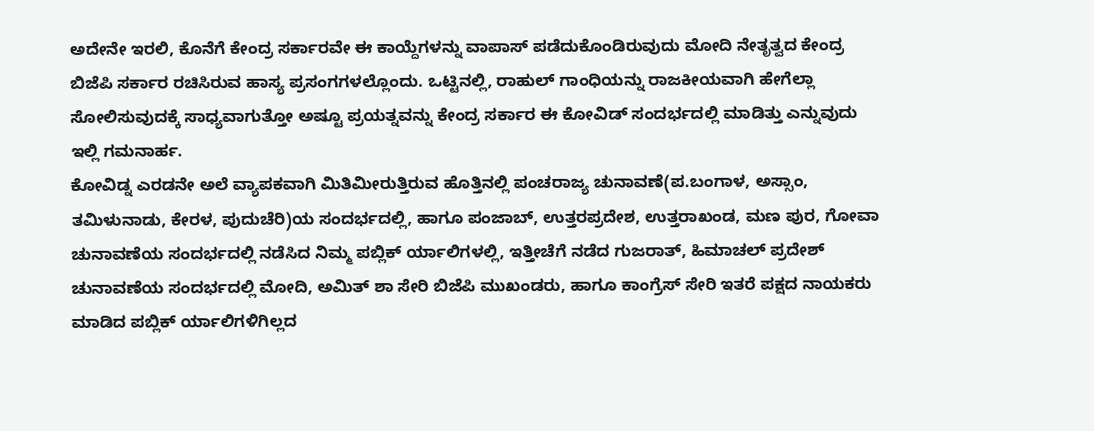ಅದೇನೇ ಇರಲಿ, ಕೊನೆಗೆ ಕೇಂದ್ರ ಸರ್ಕಾರವೇ ಈ ಕಾಯ್ದೆಗಳನ್ನು ವಾಪಾಸ್ ಪಡೆದುಕೊಂಡಿರುವುದು ಮೋದಿ ನೇತೃತ್ವದ ಕೇಂದ್ರ ಬಿಜೆಪಿ ಸರ್ಕಾರ ರಚಿಸಿರುವ ಹಾಸ್ಯ ಪ್ರಸಂಗಗಳಲ್ಲೊಂದು. ಒಟ್ಟಿನಲ್ಲಿ, ರಾಹುಲ್ ಗಾಂಧಿಯನ್ನು ರಾಜಕೀಯವಾಗಿ ಹೇಗೆಲ್ಲಾ ಸೋಲಿಸುವುದಕ್ಕೆ ಸಾಧ್ಯವಾಗುತ್ತೋ ಅಷ್ಟೂ ಪ್ರಯತ್ನವನ್ನು ಕೇಂದ್ರ ಸರ್ಕಾರ ಈ ಕೋವಿಡ್ ಸಂದರ್ಭದಲ್ಲಿ ಮಾಡಿತ್ತು ಎನ್ನುವುದು ಇಲ್ಲಿ ಗಮನಾರ್ಹ.
ಕೋವಿಡ್ನ ಎರಡನೇ ಅಲೆ ವ್ಯಾಪಕವಾಗಿ ಮಿತಿಮೀರುತ್ತಿರುವ ಹೊತ್ತಿನಲ್ಲಿ ಪಂಚರಾಜ್ಯ ಚುನಾವಣೆ(ಪ.ಬಂಗಾಳ, ಅಸ್ಸಾಂ, ತಮಿಳುನಾಡು, ಕೇರಳ, ಪುದುಚೆರಿ)ಯ ಸಂದರ್ಭದಲ್ಲಿ, ಹಾಗೂ ಪಂಜಾಬ್, ಉತ್ತರಪ್ರದೇಶ, ಉತ್ತರಾಖಂಡ, ಮಣ ಪುರ, ಗೋವಾ ಚುನಾವಣೆಯ ಸಂದರ್ಭದಲ್ಲಿ ನಡೆಸಿದ ನಿಮ್ಮ ಪಬ್ಲಿಕ್ ರ್ಯಾಲಿಗಳಲ್ಲಿ, ಇತ್ತೀಚೆಗೆ ನಡೆದ ಗುಜರಾತ್, ಹಿಮಾಚಲ್ ಪ್ರದೇಶ್ ಚುನಾವಣೆಯ ಸಂದರ್ಭದಲ್ಲಿ ಮೋದಿ, ಅಮಿತ್ ಶಾ ಸೇರಿ ಬಿಜೆಪಿ ಮುಖಂಡರು, ಹಾಗೂ ಕಾಂಗ್ರೆಸ್ ಸೇರಿ ಇತರೆ ಪಕ್ಷದ ನಾಯಕರು ಮಾಡಿದ ಪಬ್ಲಿಕ್ ರ್ಯಾಲಿಗಳಿಗಿಲ್ಲದ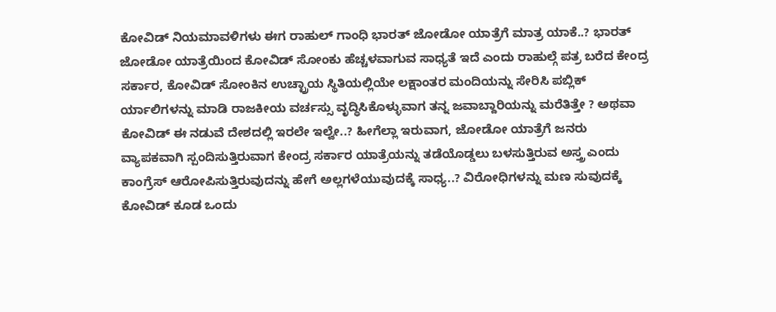ಕೋವಿಡ್ ನಿಯಮಾವಳಿಗಳು ಈಗ ರಾಹುಲ್ ಗಾಂಧಿ ಭಾರತ್ ಜೋಡೋ ಯಾತ್ರೆಗೆ ಮಾತ್ರ ಯಾಕೆ..? ಭಾರತ್ ಜೋಡೋ ಯಾತ್ರೆಯಿಂದ ಕೋವಿಡ್ ಸೋಂಕು ಹೆಚ್ಚಳವಾಗುವ ಸಾಧ್ಯತೆ ಇದೆ ಎಂದು ರಾಹುಲ್ಗೆ ಪತ್ರ ಬರೆದ ಕೇಂದ್ರ ಸರ್ಕಾರ, ಕೋವಿಡ್ ಸೋಂಕಿನ ಉಚ್ಛ್ರಾಯ ಸ್ಥಿತಿಯಲ್ಲಿಯೇ ಲಕ್ಷಾಂತರ ಮಂದಿಯನ್ನು ಸೇರಿಸಿ ಪಬ್ಲಿಕ್ ರ್ಯಾಲಿಗಳನ್ನು ಮಾಡಿ ರಾಜಕೀಯ ವರ್ಚಸ್ಸು ವೃದ್ಧಿಸಿಕೊಳ್ಳುವಾಗ ತನ್ನ ಜವಾಬ್ದಾರಿಯನ್ನು ಮರೆತಿತ್ತೇ ? ಅಥವಾ ಕೋವಿಡ್ ಈ ನಡುವೆ ದೇಶದಲ್ಲಿ ಇರಲೇ ಇಲ್ವೇ..? ಹೀಗೆಲ್ಲಾ ಇರುವಾಗ, ಜೋಡೋ ಯಾತ್ರೆಗೆ ಜನರು ವ್ಯಾಪಕವಾಗಿ ಸ್ಪಂದಿಸುತ್ತಿರುವಾಗ ಕೇಂದ್ರ ಸರ್ಕಾರ ಯಾತ್ರೆಯನ್ನು ತಡೆಯೊಡ್ಡಲು ಬಳಸುತ್ತಿರುವ ಅಸ್ತ್ರ ಎಂದು ಕಾಂಗ್ರೆಸ್ ಆರೋಪಿಸುತ್ತಿರುವುದನ್ನು ಹೇಗೆ ಅಲ್ಲಗಳೆಯುವುದಕ್ಕೆ ಸಾಧ್ಯ..? ವಿರೋಧಿಗಳನ್ನು ಮಣ ಸುವುದಕ್ಕೆ ಕೋವಿಡ್ ಕೂಡ ಒಂದು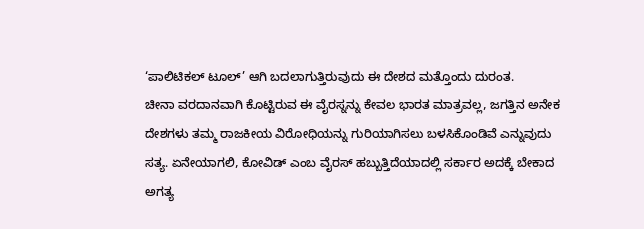‘ಪಾಲಿಟಿಕಲ್ ಟೂಲ್’ ಆಗಿ ಬದಲಾಗುತ್ತಿರುವುದು ಈ ದೇಶದ ಮತ್ತೊಂದು ದುರಂತ.
ಚೀನಾ ವರದಾನವಾಗಿ ಕೊಟ್ಟಿರುವ ಈ ವೈರಸ್ನನ್ನು ಕೇವಲ ಭಾರತ ಮಾತ್ರವಲ್ಲ, ಜಗತ್ತಿನ ಅನೇಕ ದೇಶಗಳು ತಮ್ಮ ರಾಜಕೀಯ ವಿರೋಧಿಯನ್ನು ಗುರಿಯಾಗಿಸಲು ಬಳಸಿಕೊಂಡಿವೆ ಎನ್ನುವುದು ಸತ್ಯ. ಏನೇಯಾಗಲಿ, ಕೋವಿಡ್ ಎಂಬ ವೈರಸ್ ಹಬ್ಬುತ್ತಿದೆಯಾದಲ್ಲಿ ಸರ್ಕಾರ ಅದಕ್ಕೆ ಬೇಕಾದ ಅಗತ್ಯ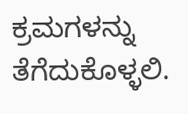ಕ್ರಮಗಳನ್ನು ತೆಗೆದುಕೊಳ್ಳಲಿ.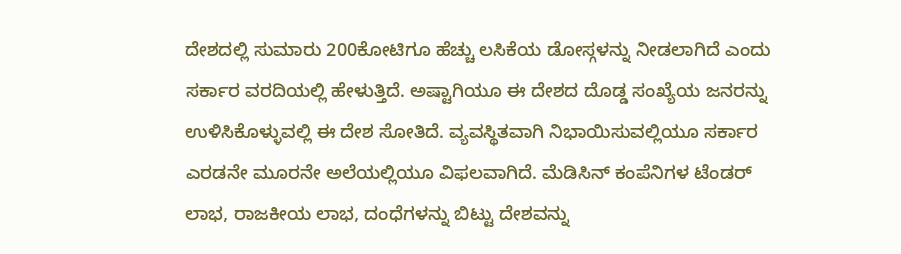ದೇಶದಲ್ಲಿ ಸುಮಾರು 200ಕೋಟಿಗೂ ಹೆಚ್ಚು ಲಸಿಕೆಯ ಡೋಸ್ಗಳನ್ನು ನೀಡಲಾಗಿದೆ ಎಂದು ಸರ್ಕಾರ ವರದಿಯಲ್ಲಿ ಹೇಳುತ್ತಿದೆ. ಅಷ್ಟಾಗಿಯೂ ಈ ದೇಶದ ದೊಡ್ಡ ಸಂಖ್ಯೆಯ ಜನರನ್ನು ಉಳಿಸಿಕೊಳ್ಳುವಲ್ಲಿ ಈ ದೇಶ ಸೋತಿದೆ. ವ್ಯವಸ್ಥಿತವಾಗಿ ನಿಭಾಯಿಸುವಲ್ಲಿಯೂ ಸರ್ಕಾರ ಎರಡನೇ ಮೂರನೇ ಅಲೆಯಲ್ಲಿಯೂ ವಿಫಲವಾಗಿದೆ. ಮೆಡಿಸಿನ್ ಕಂಪೆನಿಗಳ ಟೆಂಡರ್ ಲಾಭ, ರಾಜಕೀಯ ಲಾಭ, ದಂಧೆಗಳನ್ನು ಬಿಟ್ಟು ದೇಶವನ್ನು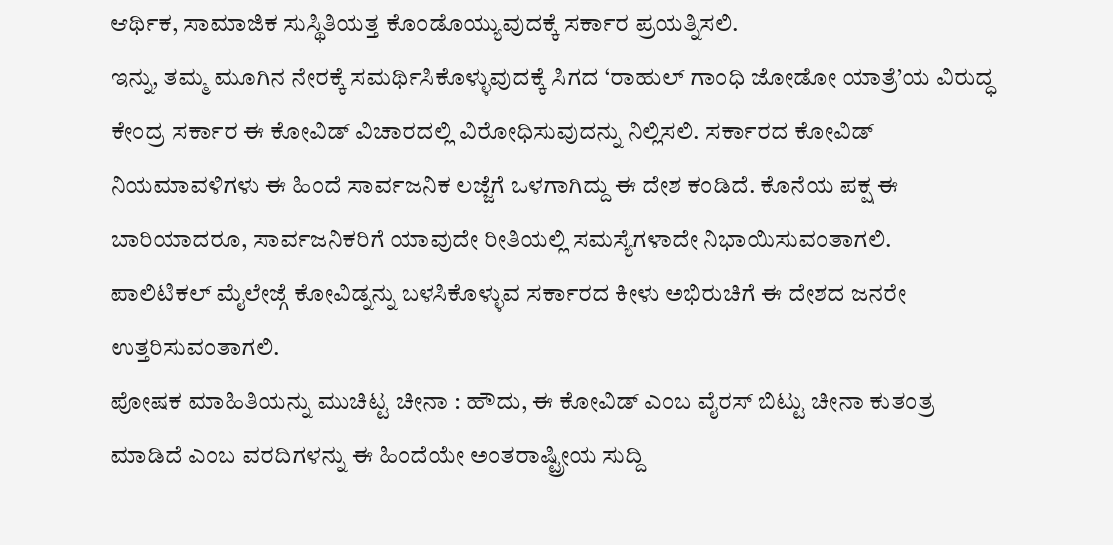ಆರ್ಥಿಕ, ಸಾಮಾಜಿಕ ಸುಸ್ಥಿತಿಯತ್ತ ಕೊಂಡೊಯ್ಯುವುದಕ್ಕೆ ಸರ್ಕಾರ ಪ್ರಯತ್ನಿಸಲಿ.
ಇನ್ನು, ತಮ್ಮ ಮೂಗಿನ ನೇರಕ್ಕೆ ಸಮರ್ಥಿಸಿಕೊಳ್ಳುವುದಕ್ಕೆ ಸಿಗದ ‘ರಾಹುಲ್ ಗಾಂಧಿ ಜೋಡೋ ಯಾತ್ರೆ’ಯ ವಿರುದ್ಧ ಕೇಂದ್ರ ಸರ್ಕಾರ ಈ ಕೋವಿಡ್ ವಿಚಾರದಲ್ಲಿ ವಿರೋಧಿಸುವುದನ್ನು ನಿಲ್ಲಿಸಲಿ. ಸರ್ಕಾರದ ಕೋವಿಡ್ ನಿಯಮಾವಳಿಗಳು ಈ ಹಿಂದೆ ಸಾರ್ವಜನಿಕ ಲಜ್ಜೆಗೆ ಒಳಗಾಗಿದ್ದು ಈ ದೇಶ ಕಂಡಿದೆ. ಕೊನೆಯ ಪಕ್ಷ ಈ ಬಾರಿಯಾದರೂ, ಸಾರ್ವಜನಿಕರಿಗೆ ಯಾವುದೇ ರೀತಿಯಲ್ಲಿ ಸಮಸ್ಯೆಗಳಾದೇ ನಿಭಾಯಿಸುವಂತಾಗಲಿ. ಪಾಲಿಟಿಕಲ್ ಮೈಲೇಜ್ಗೆ ಕೋವಿಡ್ನನ್ನು ಬಳಸಿಕೊಳ್ಳುವ ಸರ್ಕಾರದ ಕೀಳು ಅಭಿರುಚಿಗೆ ಈ ದೇಶದ ಜನರೇ ಉತ್ತರಿಸುವಂತಾಗಲಿ.
ಪೋಷಕ ಮಾಹಿತಿಯನ್ನು ಮುಚಿಟ್ಟ ಚೀನಾ : ಹೌದು, ಈ ಕೋವಿಡ್ ಎಂಬ ವೈರಸ್ ಬಿಟ್ಟು ಚೀನಾ ಕುತಂತ್ರ ಮಾಡಿದೆ ಎಂಬ ವರದಿಗಳನ್ನು ಈ ಹಿಂದೆಯೇ ಅಂತರಾಷ್ಟ್ರೀಯ ಸುದ್ದಿ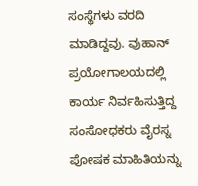ಸಂಸ್ಥೆಗಳು ವರದಿ ಮಾಡಿದ್ದವು. ವುಹಾನ್ ಪ್ರಯೋಗಾಲಯದಲ್ಲಿ ಕಾರ್ಯ ನಿರ್ವಹಿಸುತ್ತಿದ್ದ ಸಂಸೋಧಕರು ವೈರಸ್ನ ಪೋಷಕ ಮಾಹಿತಿಯನ್ನು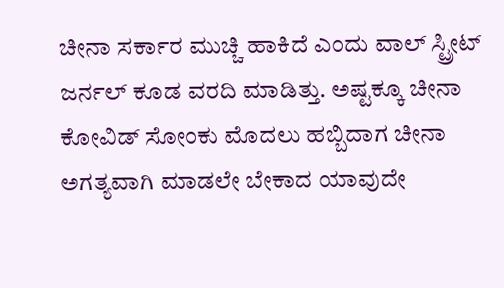ಚೀನಾ ಸರ್ಕಾರ ಮುಚ್ಚಿ ಹಾಕಿದೆ ಎಂದು ವಾಲ್ ಸ್ಟ್ರೀಟ್ ಜರ್ನಲ್ ಕೂಡ ವರದಿ ಮಾಡಿತ್ತು. ಅಷ್ಟಕ್ಕೂ ಚೀನಾ ಕೋವಿಡ್ ಸೋಂಕು ಮೊದಲು ಹಬ್ಬಿದಾಗ ಚೀನಾ ಅಗತ್ಯವಾಗಿ ಮಾಡಲೇ ಬೇಕಾದ ಯಾವುದೇ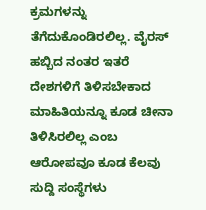ಕ್ರಮಗಳನ್ನು ತೆಗೆದುಕೊಂಡಿರಲಿಲ್ಲ. ವೈರಸ್ ಹಬ್ಬಿದ ನಂತರ ಇತರೆ ದೇಶಗಳಿಗೆ ತಿಳಿಸಬೇಕಾದ ಮಾಹಿತಿಯನ್ನೂ ಕೂಡ ಚೀನಾ ತಿಳಿಸಿರಲಿಲ್ಲ ಎಂಬ ಆರೋಪವೂ ಕೂಡ ಕೆಲವು ಸುದ್ದಿ ಸಂಸ್ಥೆಗಳು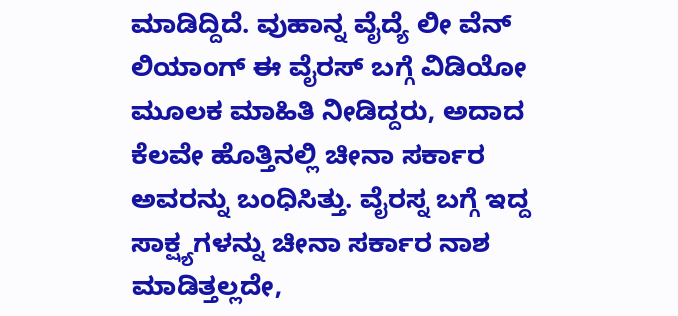ಮಾಡಿದ್ದಿದೆ. ವುಹಾನ್ನ ವೈದ್ಯೆ ಲೀ ವೆನ್ ಲಿಯಾಂಗ್ ಈ ವೈರಸ್ ಬಗ್ಗೆ ವಿಡಿಯೋ ಮೂಲಕ ಮಾಹಿತಿ ನೀಡಿದ್ದರು, ಅದಾದ ಕೆಲವೇ ಹೊತ್ತಿನಲ್ಲಿ ಚೀನಾ ಸರ್ಕಾರ ಅವರನ್ನು ಬಂಧಿಸಿತ್ತು. ವೈರಸ್ನ ಬಗ್ಗೆ ಇದ್ದ ಸಾಕ್ಷ್ಯಗಳನ್ನು ಚೀನಾ ಸರ್ಕಾರ ನಾಶ ಮಾಡಿತ್ತಲ್ಲದೇ,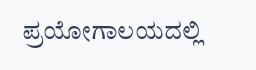ಪ್ರಯೋಗಾಲಯದಲ್ಲಿ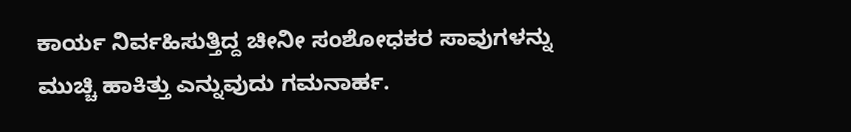ಕಾರ್ಯ ನಿರ್ವಹಿಸುತ್ತಿದ್ದ ಚೀನೀ ಸಂಶೋಧಕರ ಸಾವುಗಳನ್ನು ಮುಚ್ಚಿ ಹಾಕಿತ್ತು ಎನ್ನುವುದು ಗಮನಾರ್ಹ.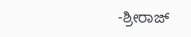-ಶ್ರೀರಾಜ್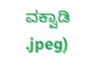ವಕ್ವಾಡಿ
.jpeg)